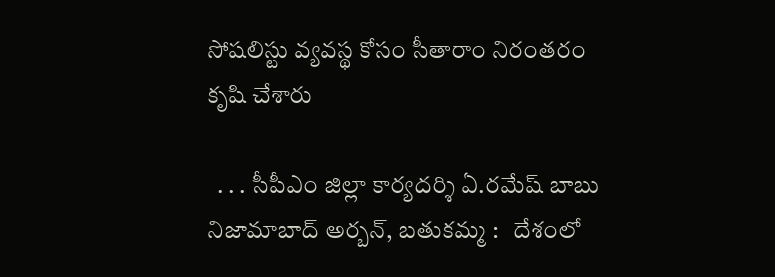సోషలిస్టు వ్యవస్థ కోసం సీతారాం నిరంతరం కృషి చేశారు

  . . . సీపీఎం జిల్లా కార్యదర్శి ఏ.రమేష్ బాబు   నిజామాబాద్ అర్బన్, బతుకమ్మ :   దేశంలో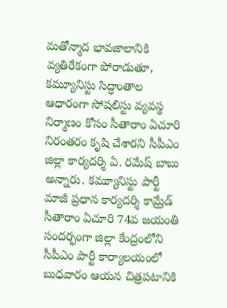మతోన్మాద భావజాలానికి వ్యతిరేకంగా పోరాడుతూ, కమ్యూనిస్టు సిద్ధాంతాల ఆధారంగా సోషలిస్టు వ్యవస్థ నిర్మాణం కోసం సీతారాం ఏచూరి నిరంతరం కృషి చేశారని సీపీఎం జిల్లా కార్యదర్శి ఏ. రమేష్ బాబు అన్నారు. కమ్యూనిస్టు పార్టీ మాజీ ప్రధాన కార్యదర్శి కామ్రేడ్ సీతారాం ఏచూరి 74వ జయంతి సందర్భంగా జిల్లా కేంద్రంలోని సీపీఎం పార్టీ కార్యాలయంలో బుధవారం ఆయన చిత్రపటానికి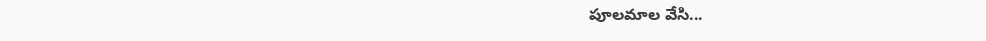పూలమాల వేసి...